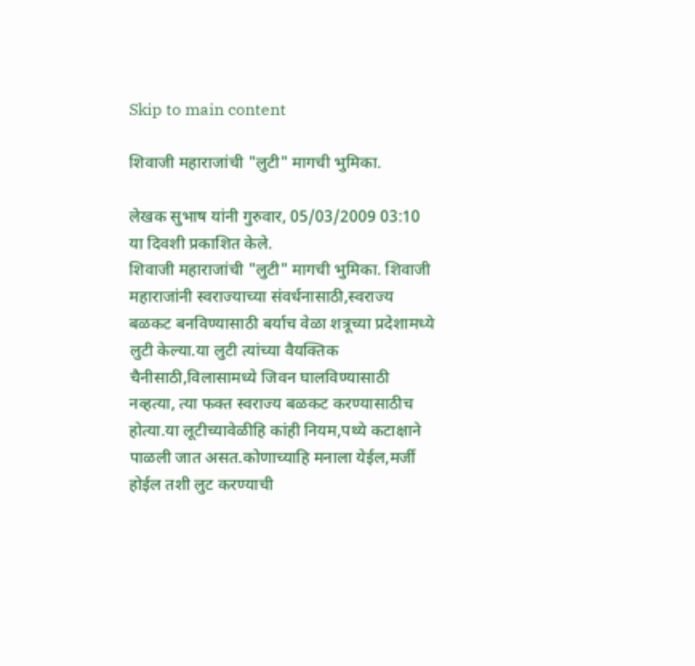Skip to main content

शिवाजी महाराजांची "लुटी" मागची भुमिका.

लेखक सुभाष यांनी गुरुवार, 05/03/2009 03:10 या दिवशी प्रकाशित केले.
शिवाजी महाराजांची "लुटी" मागची भुमिका. शिवाजी महाराजांनी स्वराज्याच्या संवर्धनासाठी,स्वराज्य बळकट बनविण्यासाठी बर्याच वेळा शत्रूच्या प्रदेशामध्ये लुटी केल्या.या लुटी त्यांच्या वैयक्तिक चैनीसाठी,विलासामध्ये जिवन घालविण्यासाठी नव्हत्या, त्या फक्त स्वराज्य बळकट करण्यासाठीच होत्या.या लूटीच्यावेळीहि कांही नियम,पथ्ये कटाक्षाने पाळली जात असत.कोणाच्याहि मनाला येईल,मर्जी होईल तशी लुट करण्याची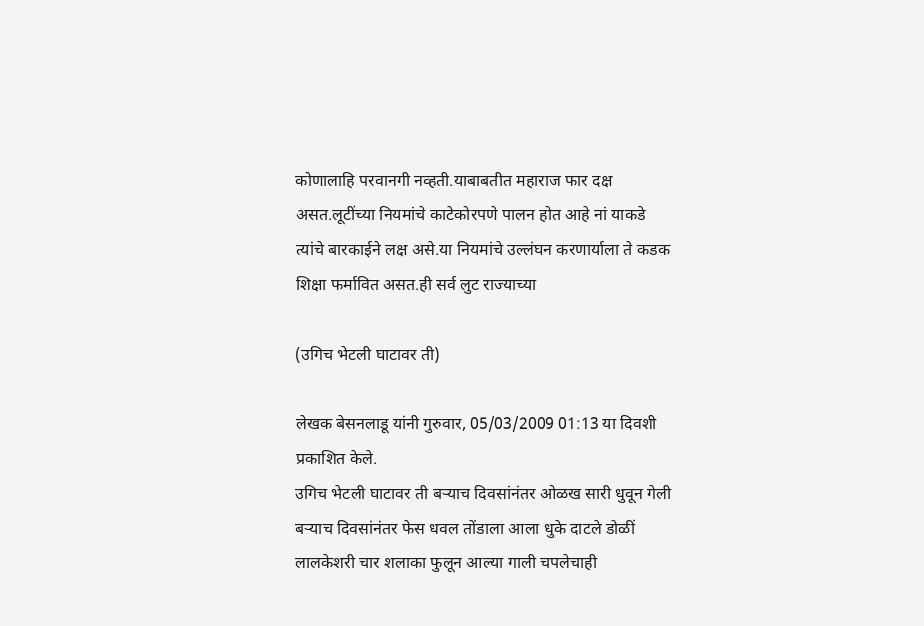कोणालाहि परवानगी नव्हती.याबाबतीत महाराज फार दक्ष असत.लूटींच्या नियमांचे काटेकोरपणे पालन होत आहे नां याकडे त्यांचे बारकाईने लक्ष असे.या नियमांचे उल्लंघन करणार्याला ते कडक शिक्षा फर्मावित असत.ही सर्व लुट राज्याच्या

(उगिच भेटली घाटावर ती)

लेखक बेसनलाडू यांनी गुरुवार, 05/03/2009 01:13 या दिवशी प्रकाशित केले.
उगिच भेटली घाटावर ती बर्‍याच दिवसांनंतर ओळख सारी धुवून गेली बर्‍याच दिवसांनंतर फेस धवल तोंडाला आला धुके दाटले डोळीं लालकेशरी चार शलाका फुलून आल्या गाली चपलेचाही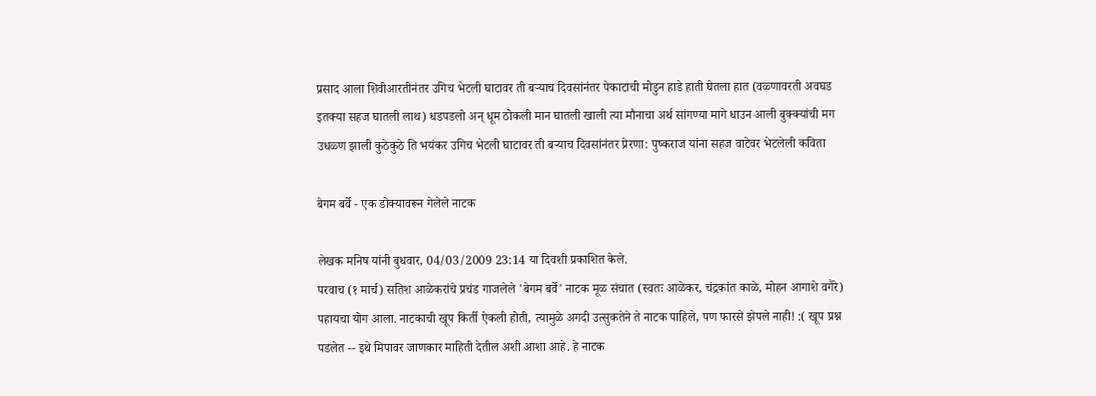प्रसाद आला शिवीआरतीनंतर उगिच भेटली घाटावर ती बर्‍याच दिवसांनंतर पेकाटाची मोडुन हाडे हाती घेतला हात (वळ्णावरती अवघड इतक्या सहज घातली लाथ) धडपडलो अन् धूम ठोकली मान घातली खाली त्या मौनाचा अर्थ सांगण्या मागे धाउन आली बुक्क्यांची मग उधळ्ण झाली कुठेकुठे ति भयंकर उगिच भेटली घाटावर ती बर्‍याच दिवसांनंतर प्रेरणा: पुष्कराज यांना सहज वाटेवर भेटलेली कविता

बेगम बर्वे - एक डोक्यावरून गेलेले नाटक

लेखक मनिष यांनी बुधवार, 04/03/2009 23:14 या दिवशी प्रकाशित केले.
परवाच (१ मार्च) सतिश आळेकरांचे प्रचंड गाजलेले 'बेगम बर्वे' नाटक मूळ संचात (स्वतः आळेकर, चंद्रकांत काळे, मोहन आगाशे वगैरे) पहायचा योग आला. नाटकाची खूप किर्ती ऐकली होती, त्यामुळे अगदी उत्सुकतेने ते नाटक पाहिले, पण फारसे झेपले नाही! :( खूप प्रश्न पडलेत -- इथे मिपावर जाणकार माहिती देतील अशी आशा आहे. हे नाटक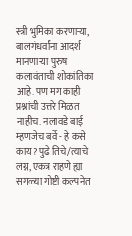स्त्री भुमिका करणार्‍या, बालगंधर्वांना आदर्श मानणार्‍या पुरुष कलावंताची शोकांतिका आहे. पण मग काही प्रश्नांची उत्तरे मिळत नाहीच. नलावडे बाई म्हणजेच बर्वे - हे कसे काय? पुढे तिचे/त्याचे लग्न, एकत्र राहणे ह्या सगळ्या गोष्टी कल्पनेत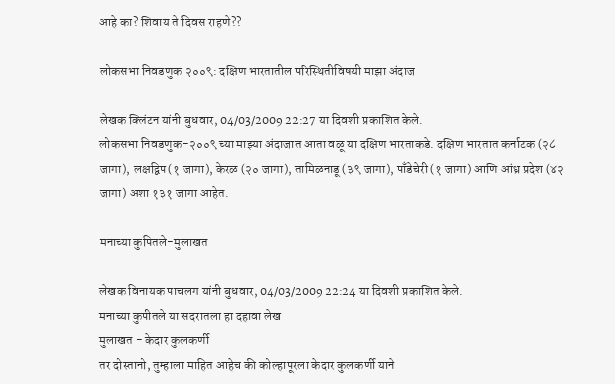आहे का? शिवाय ते दिवस राहणे??

लोकसभा निवडणुक २००९: दक्षिण भारतातील परिस्थितीविषयी माझा अंदाज

लेखक क्लिंटन यांनी बुधवार, 04/03/2009 22:27 या दिवशी प्रकाशित केले.
लोकसभा निवडणुक-२००९ च्या माझ्या अंदाजात आता वळू या दक्षिण भारताकडे. दक्षिण भारतात कर्नाटक (२८ जागा), लक्षद्विप(१ जागा), केरळ (२० जागा), तामिळनाडू (३९ जागा), पाँडेचेरी (१ जागा) आणि आंध्र प्रदेश (४२ जागा) अशा १३१ जागा आहेत.

मनाच्या कुपितले-मुलाखत

लेखक विनायक पाचलग यांनी बुधवार, 04/03/2009 22:24 या दिवशी प्रकाशित केले.
मनाच्या कुपीतले या सदरातला हा दहावा लेख
मुलाखत - केदार कुलकर्णी
तर दोस्तानो, तुम्हाला माहित आहेच की कोल्हापूरला केदार कुलकर्णी याने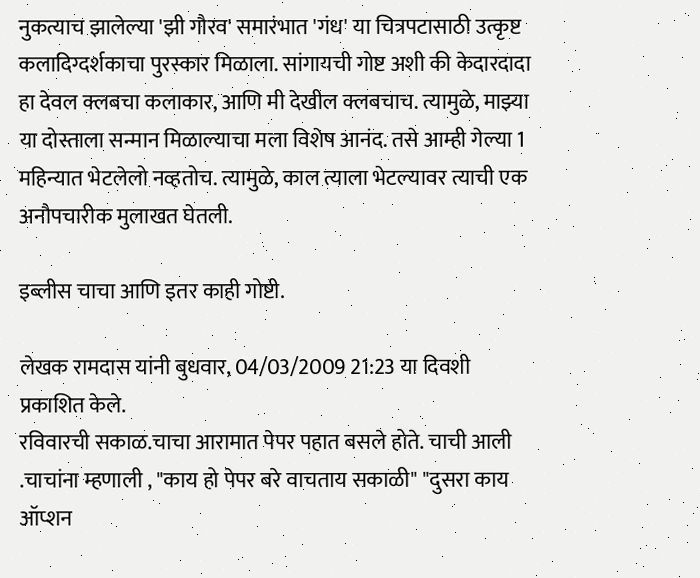नुकत्याच झालेल्या 'झी गौरव' समारंभात 'गंध' या चित्रपटासाठी उत्कृष्ट कलादिग्दर्शकाचा पुरस्कार मिळाला. सांगायची गोष्ट अशी की केदारदादा हा देवल क्लबचा कलाकार, आणि मी देखील क्लबचाच. त्यामुळे, माझ्या या दोस्ताला सन्मान मिळाल्याचा मला विशेष आनंद. तसे आम्ही गेल्या 1 महिन्यात भेटलेलो नव्हतोच. त्यामुळे, काल त्याला भेटल्यावर त्याची एक अनौपचारीक मुलाखत घेतली.

इब्लीस चाचा आणि इतर काही गोष्टी.

लेखक रामदास यांनी बुधवार, 04/03/2009 21:23 या दिवशी प्रकाशित केले.
रविवारची सकाळ.चाचा आरामात पेपर पहात बसले होते. चाची आली .चाचांना म्हणाली , "काय हो पेपर बरे वाचताय सकाळी" "दुसरा काय ऑप्शन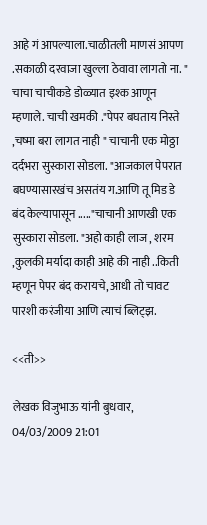आहे गं आपल्याला.चाळीतली माणसं आपण .सकाळी दरवाजा खुल्ला ठेवावा लागतो ना. " चाचा चाचीकडे डोळ्यात इश्क आणून म्हणाले. चाची खमकी ."पेपर बघताय निस्ते ,चष्मा बरा लागत नाही " चाचानी एक मोठ्ठा दर्दभरा सुस्कारा सोडला. "आजकाल पेपरात बघण्यासारखंच असतंय ग.आणि तू मिड डे बंद केल्यापासून ....."चाचानी आणखी एक सुस्कारा सोडला. "अहो काही लाज , शरम ,कुलकी मर्यादा काही आहे की नाही ..किती म्हणून पेपर बंद करायचे, आधी तो चावट पारशी करंजीया आणि त्याचं ब्लिट्झ.

<<ती>>

लेखक विजुभाऊ यांनी बुधवार, 04/03/2009 21:01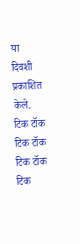या दिवशी प्रकाशित केले.
टिक टॉक टिक टॉक टिक टॉक टिक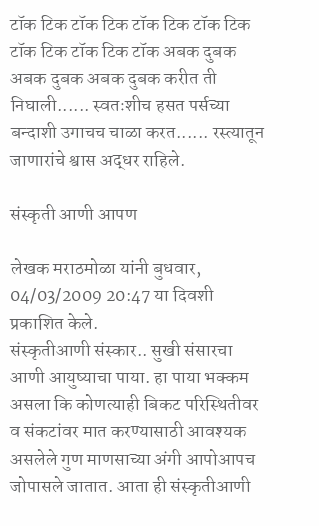टॉक टिक टॉक टिक टॉक टिक टॉक टिक टॉक टिक टॉक टिक टॉक अबक दुबक अबक दुबक अबक दुबक करीत ती निघाली...... स्वतःशीच हसत पर्सच्या बन्दाशी उगाचच चाळा करत...... रस्त्यातून जाणारांचे श्वास अद्धर राहिले.

संस्कृती आणी आपण

लेखक मराठमोळा यांनी बुधवार, 04/03/2009 20:47 या दिवशी प्रकाशित केले.
संस्कृतीआणी संस्कार.. सुखी संसारचा आणी आयुष्याचा पाया. हा पाया भक्कम असला कि कोणत्याही बिकट परिस्थितीवर व संकटांवर मात करण्यासाठी आवश्यक असलेले गुण माणसाच्या अंगी आपोआपच जोपासले जातात. आता ही संस्कृतीआणी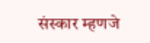संस्कार म्हणजे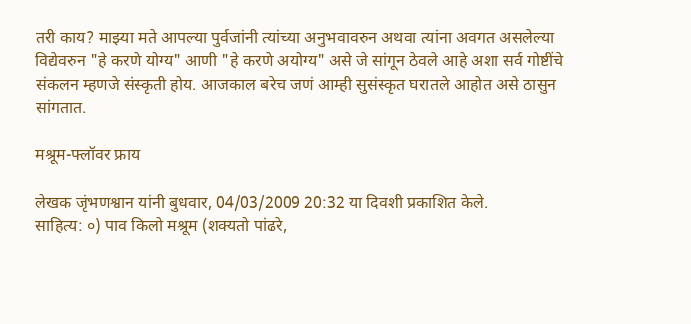तरी काय? माझ्या मते आपल्या पुर्वजांनी त्यांच्या अनुभवावरुन अथवा त्यांना अवगत असलेल्या विद्येवरुन "हे करणे योग्य" आणी "हे करणे अयोग्य" असे जे सांगून ठेवले आहे अशा सर्व गोष्टींचे संकलन म्हणजे संस्कृती होय. आजकाल बरेच जणं आम्ही सुसंस्कृत घरातले आहोत असे ठासुन सांगतात.

मश्रूम-फ्लॉवर फ्राय

लेखक जृंभणश्वान यांनी बुधवार, 04/03/2009 20:32 या दिवशी प्रकाशित केले.
साहित्य: ०) पाव किलो मश्रूम (शक्यतो पांढरे,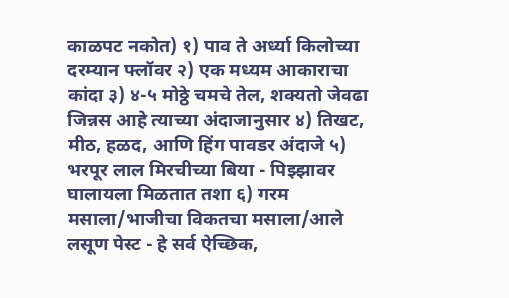काळपट नकोत) १) पाव ते अर्ध्या किलोच्या दरम्यान फ्लॉवर २) एक मध्यम आकाराचा कांदा ३) ४-५ मोठ्ठे चमचे तेल, शक्यतो जेवढा जिन्नस आहे त्याच्या अंदाजानुसार ४) तिखट, मीठ, हळद, आणि हिंग पावडर अंदाजे ५) भरपूर लाल मिरचीच्या बिया - पिझ्झावर घालायला मिळतात तशा ६) गरम मसाला/भाजीचा विकतचा मसाला/आले लसूण पेस्ट - हे सर्व ऐच्छिक,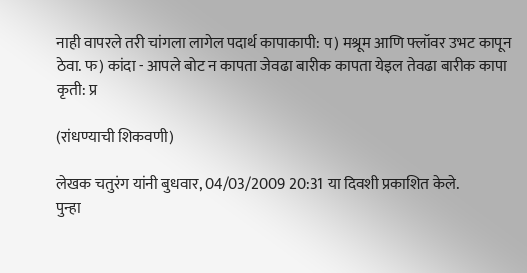नाही वापरले तरी चांगला लागेल पदार्थ कापाकापी: प) मश्रूम आणि फ्लॉवर उभट कापून ठेवा. फ) कांदा - आपले बोट न कापता जेवढा बारीक कापता येइल तेवढा बारीक कापा कृती: प्र

(रांधण्याची शिकवणी)

लेखक चतुरंग यांनी बुधवार, 04/03/2009 20:31 या दिवशी प्रकाशित केले.
पुन्हा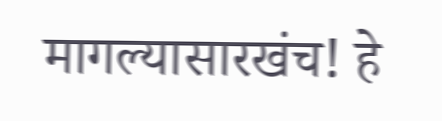मागल्यासारखंच! हे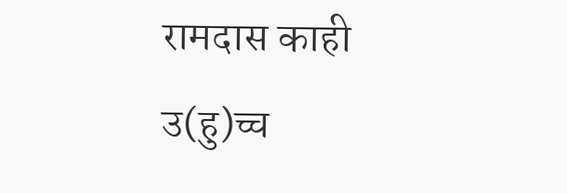रामदास काही उ(हु)च्च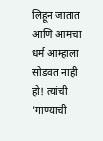लिहून जातात आणि आमचा धर्म आम्हाला सोडवत नाही हो! त्यांची 'गाण्याची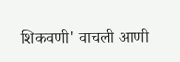शिकवणी' वाचली आणी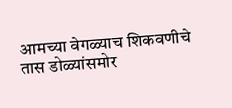आमच्या वेगळ्याच शिकवणीचे तास डोळ्यांसमोर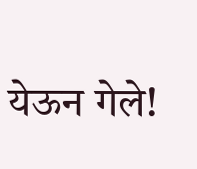येऊन गेले!